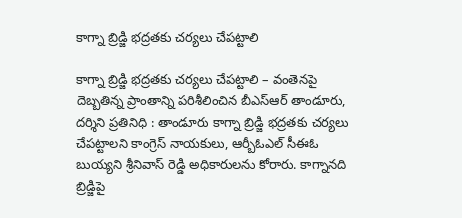కాగ్నా బ్రిడ్జి భద్రతకు చర్యలు చేపట్టాలి

కాగ్నా బ్రిడ్జి భద్రతకు చర్యలు చేపట్టాలి – వంతెనపై దెబ్బతిన్న ప్రాంతాన్ని పరిశీలించిన బీఎస్‌ఆర్‌ తాండూరు, దర్శిని ప్రతినిధి : తాండూరు కాగ్నా బ్రిడ్జి భద్రతకు చర్యలు చేపట్టాలని కాంగ్రెస్ నాయకులు, ఆర్బీఓఎల్ సీఈఓ బుయ్యని శ్రీనివాస్ రెడ్డి అధికారులను కోరారు. కాగ్నానది బ్రిడ్జిపై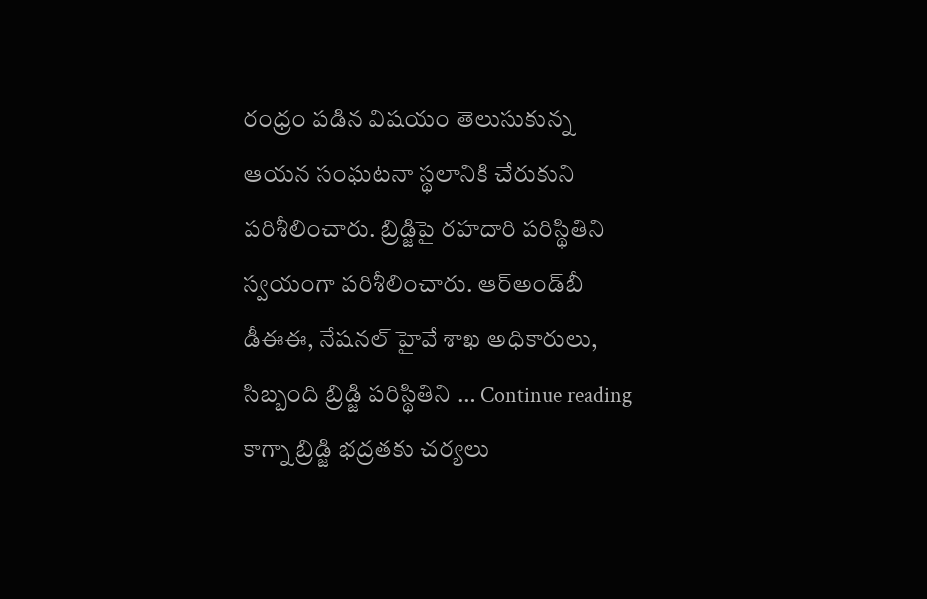రంధ్రం పడిన విషయం తెలుసుకున్న ఆయన సంఘటనా స్థలానికి చేరుకుని పరిశీలించారు. బ్రిడ్జిపై రహదారి పరిస్థితిని స్వయంగా పరిశీలించారు. ఆర్‌అండ్‌బీ డీఈఈ, నేషనల్‌ హైవే శాఖ అధికారులు, సిబ్బంది బ్రిడ్జి పరిస్థితిని … Continue reading కాగ్నా బ్రిడ్జి భద్రతకు చర్యలు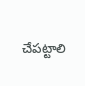చేపట్టాలి